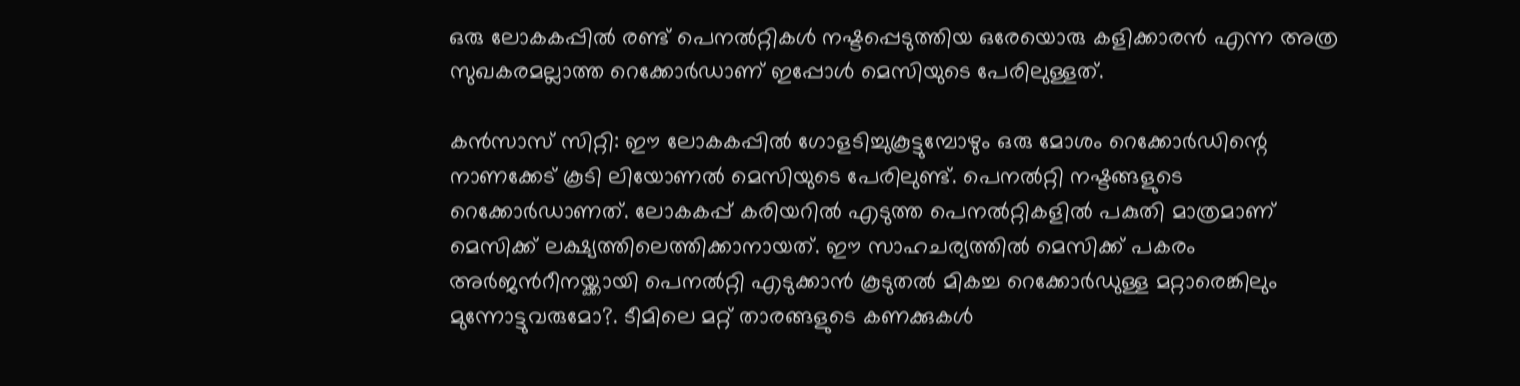ഒരു ലോകകപ്പിൽ രണ്ട് പെനൽറ്റികൾ നഷ്ടപ്പെടുത്തിയ ഒരേയൊരു കളിക്കാരൻ എന്ന അത്ര സുഖകരമല്ലാത്ത റെക്കോർഡാണ് ഇപ്പോൾ മെസിയുടെ പേരിലുള്ളത്.

കൻസാസ് സിറ്റി: ഈ ലോകകപ്പിൽ ഗോളടിച്ചുകൂട്ടുമ്പോഴും ഒരു മോശം റെക്കോർഡിന്റെ നാണക്കേട് കൂടി ലിയോണൽ മെസിയുടെ പേരിലുണ്ട്. പെനൽറ്റി നഷ്ടങ്ങളുടെ റെക്കോര്‍ഡാണത്. ലോകകപ്പ് കരിയറിൽ എടുത്ത പെനൽറ്റികളിൽ പകുതി മാത്രമാണ് മെസിക്ക് ലക്ഷ്യത്തിലെത്തിക്കാനായത്. ഈ സാഹചര്യത്തിൽ മെസിക്ക് പകരം അർജന്‍റീനയ്ക്കായി പെനൽറ്റി എടുക്കാൻ കൂടുതൽ മികച്ച റെക്കോർഡുള്ള മറ്റാരെങ്കിലും മുന്നോട്ടുവരുമോ?. ടീമിലെ മറ്റ് താരങ്ങളുടെ കണക്കുകൾ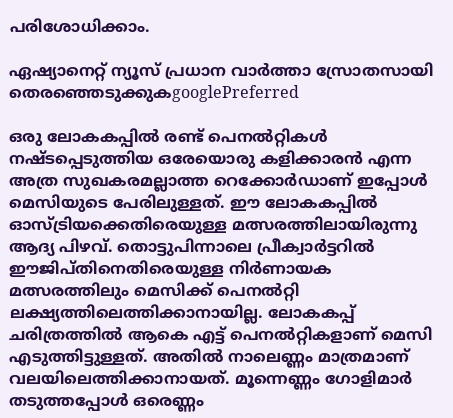പരിശോധിക്കാം.

ഏഷ്യാനെറ്റ് ന്യൂസ് പ്രധാന വാർത്താ സ്രോതസായി തെരഞ്ഞെടുക്കുകgooglePreferred

ഒരു ലോകകപ്പിൽ രണ്ട് പെനൽറ്റികൾ നഷ്ടപ്പെടുത്തിയ ഒരേയൊരു കളിക്കാരൻ എന്ന അത്ര സുഖകരമല്ലാത്ത റെക്കോർഡാണ് ഇപ്പോൾ മെസിയുടെ പേരിലുള്ളത്. ഈ ലോകകപ്പിൽ ഓസ്ട്രിയക്കെതിരെയുള്ള മത്സരത്തിലായിരുന്നു ആദ്യ പിഴവ്. തൊട്ടുപിന്നാലെ പ്രീക്വാർട്ടറിൽ ഈജിപ്തിനെതിരെയുള്ള നിർണായക മത്സരത്തിലും മെസിക്ക് പെനൽറ്റി ലക്ഷ്യത്തിലെത്തിക്കാനായില്ല. ലോകകപ്പ് ചരിത്രത്തിൽ ആകെ എട്ട് പെനൽറ്റികളാണ് മെസി എടുത്തിട്ടുള്ളത്. അതിൽ നാലെണ്ണം മാത്രമാണ് വലയിലെത്തിക്കാനായത്. മൂന്നെണ്ണം ഗോളിമാർ തടുത്തപ്പോൾ ഒരെണ്ണം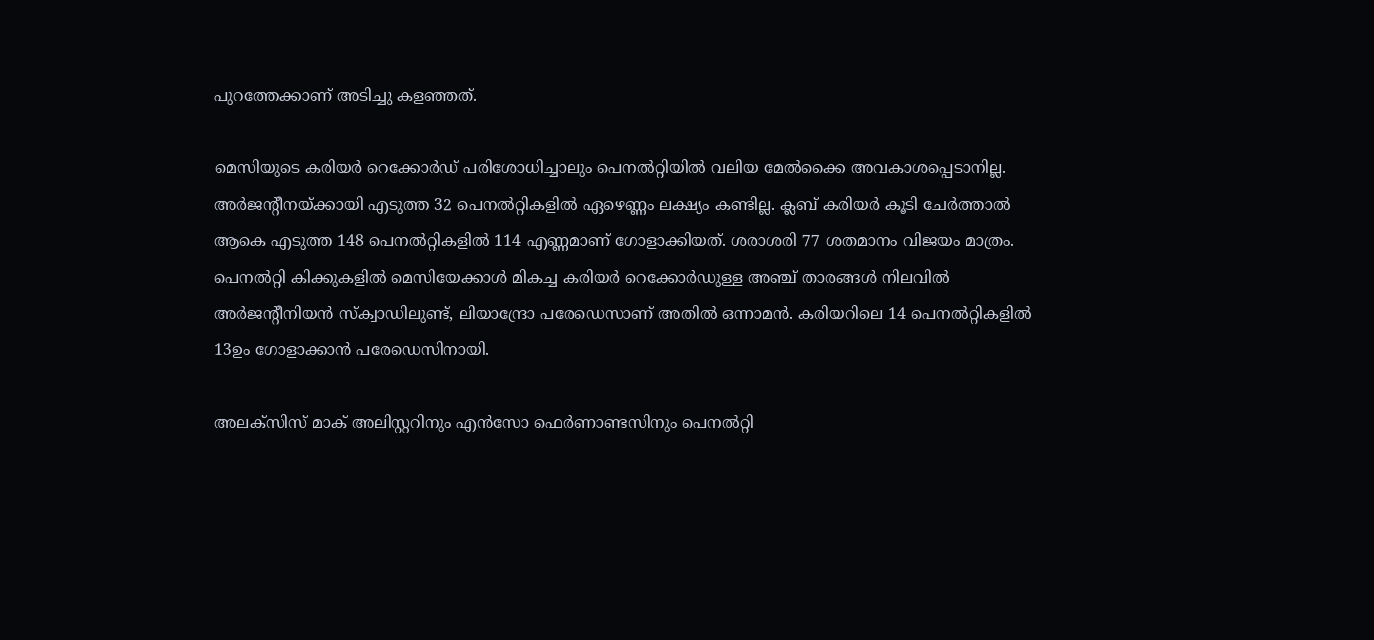പുറത്തേക്കാണ് അടിച്ചു കളഞ്ഞത്.

മെസിയുടെ കരിയർ റെക്കോർഡ് പരിശോധിച്ചാലും പെനൽറ്റിയിൽ വലിയ മേൽക്കൈ അവകാശപ്പെടാനില്ല. അർജന്‍റീനയ്ക്കായി എടുത്ത 32 പെനൽറ്റികളിൽ ഏഴെണ്ണം ലക്ഷ്യം കണ്ടില്ല. ക്ലബ് കരിയർ കൂടി ചേർത്താൽ ആകെ എടുത്ത 148 പെനൽറ്റികളിൽ 114 എണ്ണമാണ് ഗോളാക്കിയത്. ശരാശരി 77 ശതമാനം വിജയം മാത്രം. പെനൽറ്റി കിക്കുകളിൽ മെസിയേക്കാൾ മികച്ച കരിയർ റെക്കോർഡുള്ള അഞ്ച് താരങ്ങൾ നിലവിൽ അർജന്‍റീനിയൻ സ്ക്വാഡിലുണ്ട്, ലിയാന്ദ്രോ പരേഡെസാണ് അതില്‍ ഒന്നാമൻ. കരിയറിലെ 14 പെനൽറ്റികളിൽ 13ഉം ഗോളാക്കാൻ പരേഡെസിനായി.

അലക്സിസ് മാക് അലിസ്റ്ററിനും എൻസോ ഫെർണാണ്ടസിനും പെനൽറ്റി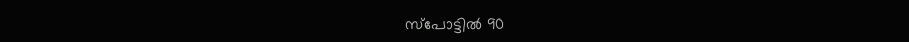സ്പോട്ടിൽ 90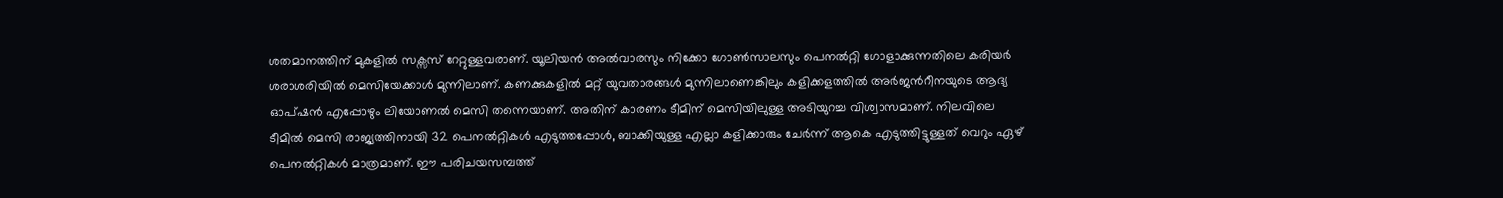ശതമാനത്തിന് മുകളിൽ സക്സസ് റേറ്റുള്ളവരാണ്. യൂലിയൻ അൽവാരസും നിക്കോ ഗോൺസാലസും പെനൽറ്റി ഗോളാക്കുന്നതിലെ കരിയർ ശരാശരിയിൽ മെസിയേക്കാൾ മുന്നിലാണ്. കണക്കുകളിൽ മറ്റ് യുവതാരങ്ങൾ മുന്നിലാണെങ്കിലും കളിക്കളത്തിൽ അർജന്‍റീനയുടെ ആദ്യ ഓപ്ഷൻ എപ്പോഴും ലിയോണൽ മെസി തന്നെയാണ്. അതിന് കാരണം ടീമിന് മെസിയിലുള്ള അടിയുറച്ച വിശ്വാസമാണ്. നിലവിലെ ടീമിൽ മെസി രാജ്യത്തിനായി 32 പെനൽറ്റികൾ എടുത്തപ്പോൾ, ബാക്കിയുള്ള എല്ലാ കളിക്കാരും ചേർന്ന് ആകെ എടുത്തിട്ടുള്ളത് വെറും ഏഴ് പെനൽറ്റികൾ മാത്രമാണ്. ഈ പരിചയസമ്പത്ത്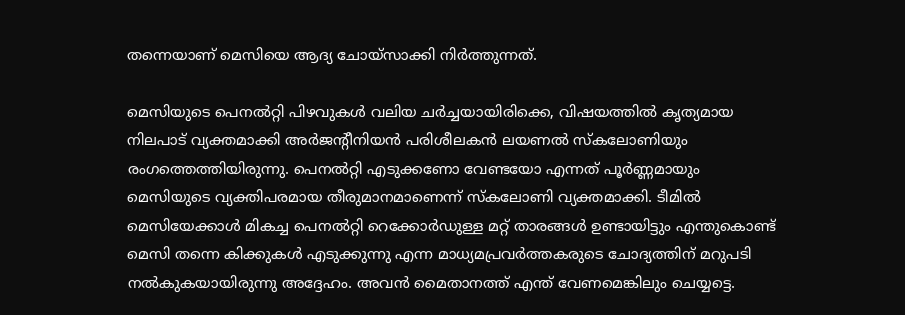തന്നെയാണ് മെസിയെ ആദ്യ ചോയ്‌സാക്കി നിർത്തുന്നത്.

മെസിയുടെ പെനൽറ്റി പിഴവുകൾ വലിയ ചർച്ചയായിരിക്കെ, വിഷയത്തിൽ കൃത്യമായ നിലപാട് വ്യക്തമാക്കി അർജന്‍റീനിയൻ പരിശീലകൻ ലയണൽ സ്കലോണിയും രംഗത്തെത്തിയിരുന്നു. പെനൽറ്റി എടുക്കണോ വേണ്ടയോ എന്നത് പൂർണ്ണമായും മെസിയുടെ വ്യക്തിപരമായ തീരുമാനമാണെന്ന് സ്കലോണി വ്യക്തമാക്കി. ടീമിൽ മെസിയേക്കാൾ മികച്ച പെനൽറ്റി റെക്കോർഡുള്ള മറ്റ് താരങ്ങൾ ഉണ്ടായിട്ടും എന്തുകൊണ്ട് മെസി തന്നെ കിക്കുകൾ എടുക്കുന്നു എന്ന മാധ്യമപ്രവർത്തകരുടെ ചോദ്യത്തിന് മറുപടി നൽകുകയായിരുന്നു അദ്ദേഹം. അവൻ മൈതാനത്ത് എന്ത് വേണമെങ്കിലും ചെയ്യട്ടെ.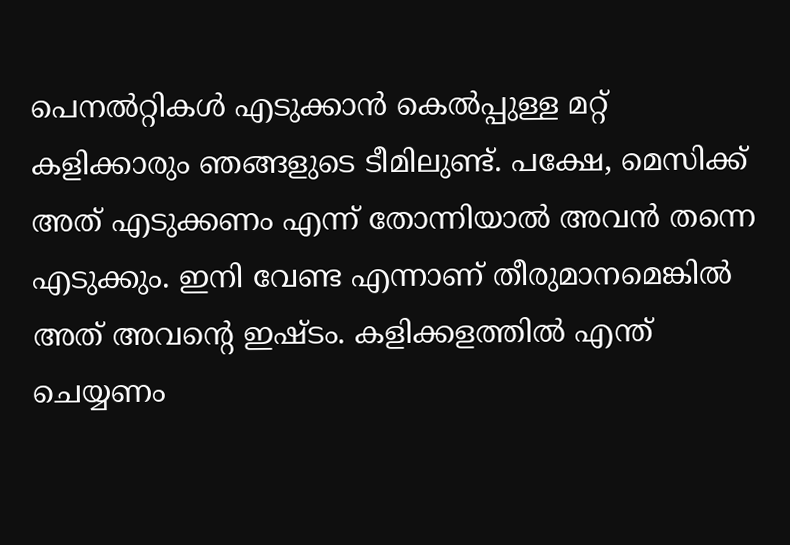പെനൽറ്റികൾ എടുക്കാൻ കെൽപ്പുള്ള മറ്റ് കളിക്കാരും ഞങ്ങളുടെ ടീമിലുണ്ട്. പക്ഷേ, മെസിക്ക് അത് എടുക്കണം എന്ന് തോന്നിയാൽ അവൻ തന്നെ എടുക്കും. ഇനി വേണ്ട എന്നാണ് തീരുമാനമെങ്കിൽ അത് അവന്‍റെ ഇഷ്ടം. കളിക്കളത്തിൽ എന്ത് ചെയ്യണം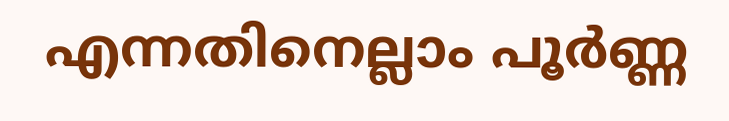എന്നതിനെല്ലാം പൂർണ്ണ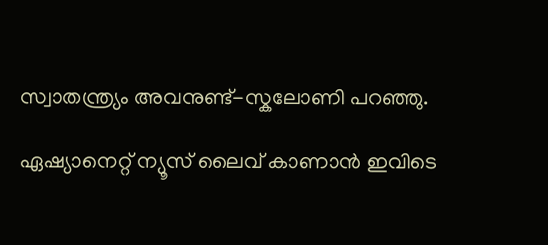സ്വാതന്ത്ര്യം അവനുണ്ട്-സ്കലോണി പറഞ്ഞു.

ഏഷ്യാനെറ്റ് ന്യൂസ് ലൈവ് കാണാന്‍ ഇവിടെ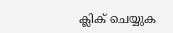ക്ലിക് ചെയ്യുക